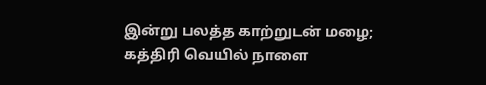இன்று பலத்த காற்றுடன் மழை; கத்திரி வெயில் நாளை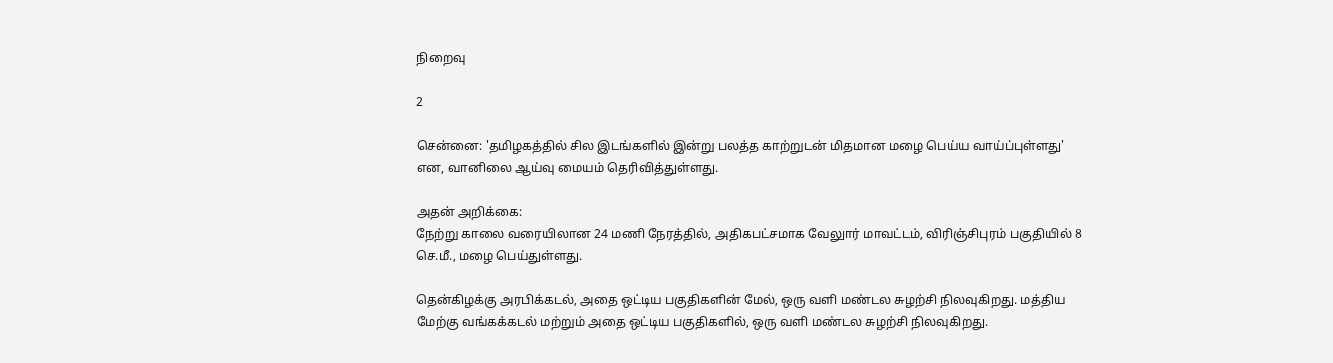நிறைவு

2

சென்னை: 'தமிழகத்தில் சில இடங்களில் இன்று பலத்த காற்றுடன் மிதமான மழை பெய்ய வாய்ப்புள்ளது' என, வானிலை ஆய்வு மையம் தெரிவித்துள்ளது.

அதன் அறிக்கை:
நேற்று காலை வரையிலான 24 மணி நேரத்தில், அதிகபட்சமாக வேலுார் மாவட்டம், விரிஞ்சிபுரம் பகுதியில் 8 செ.மீ., மழை பெய்துள்ளது.

தென்கிழக்கு அரபிக்கடல், அதை ஒட்டிய பகுதிகளின் மேல், ஒரு வளி மண்டல சுழற்சி நிலவுகிறது. மத்திய மேற்கு வங்கக்கடல் மற்றும் அதை ஒட்டிய பகுதிகளில், ஒரு வளி மண்டல சுழற்சி நிலவுகிறது.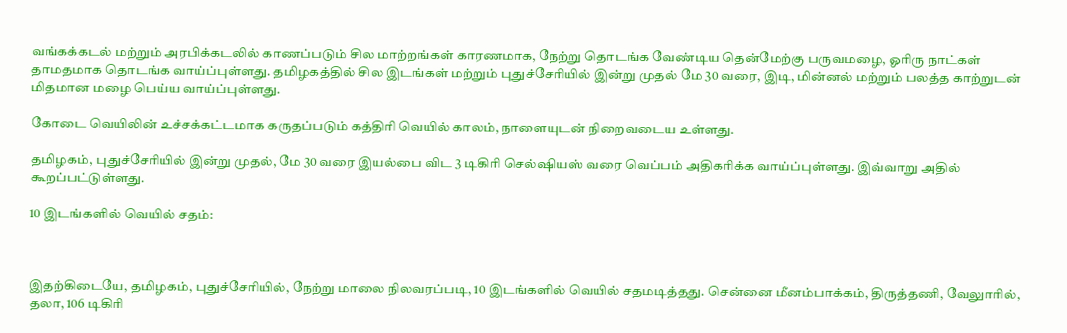வங்கக்கடல் மற்றும் அரபிக்கடலில் காணப்படும் சில மாற்றங்கள் காரணமாக, நேற்று தொடங்க வேண்டிய தென்மேற்கு பருவமழை, ஓரிரு நாட்கள் தாமதமாக தொடங்க வாய்ப்புள்ளது. தமிழகத்தில் சில இடங்கள் மற்றும் புதுச்சேரியில் இன்று முதல் மே 30 வரை, இடி, மின்னல் மற்றும் பலத்த காற்றுடன் மிதமான மழை பெய்ய வாய்ப்புள்ளது.

கோடை வெயிலின் உச்சக்கட்டமாக கருதப்படும் கத்திரி வெயில் காலம், நாளையுடன் நிறைவடைய உள்ளது.

தமிழகம், புதுச்சேரியில் இன்று முதல், மே 30 வரை இயல்பை விட 3 டிகிரி செல்ஷியஸ் வரை வெப்பம் அதிகரிக்க வாய்ப்புள்ளது. இவ்வாறு அதில் கூறப்பட்டுள்ளது.

10 இடங்களில் வெயில் சதம்:



இதற்கிடையே, தமிழகம், புதுச்சேரியில், நேற்று மாலை நிலவரப்படி, 10 இடங்களில் வெயில் சதமடித்தது. சென்னை மீனம்பாக்கம், திருத்தணி, வேலுாரில், தலா, 106 டிகிரி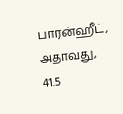பாரன்ஹீட், அதாவது, 41.5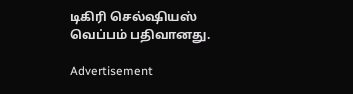டிகிரி செல்ஷியஸ் வெப்பம் பதிவானது.

Advertisement